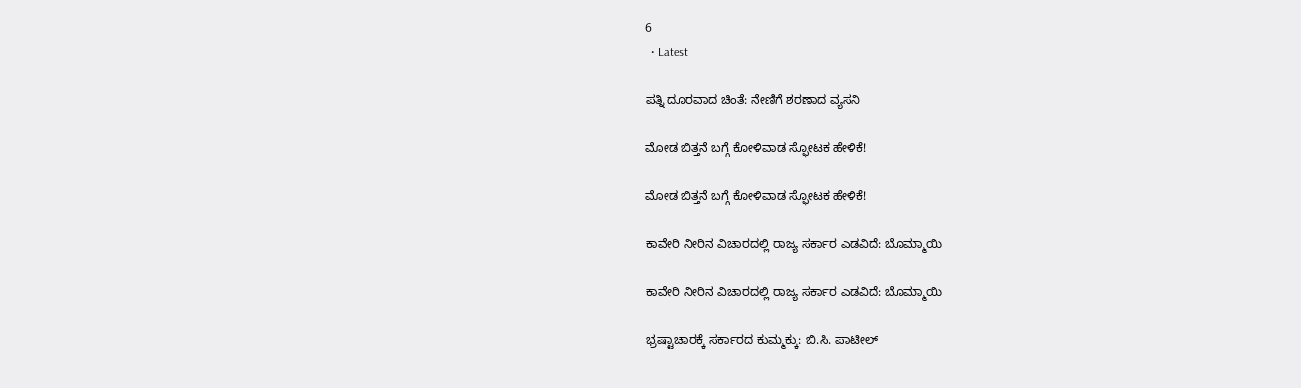6
  • Latest

ಪತ್ನಿ ದೂರವಾದ ಚಿಂತೆ: ನೇಣಿಗೆ ಶರಣಾದ ವ್ಯಸನಿ

ಮೋಡ ಬಿತ್ತನೆ ಬಗ್ಗೆ ಕೋಳಿವಾಡ ಸ್ಫೋಟಕ ಹೇಳಿಕೆ!

ಮೋಡ ಬಿತ್ತನೆ ಬಗ್ಗೆ ಕೋಳಿವಾಡ ಸ್ಫೋಟಕ ಹೇಳಿಕೆ!

ಕಾವೇರಿ ನೀರಿನ ವಿಚಾರದಲ್ಲಿ ರಾಜ್ಯ ಸರ್ಕಾರ ಎಡವಿದೆ: ಬೊಮ್ಮಾಯಿ

ಕಾವೇರಿ ನೀರಿನ ವಿಚಾರದಲ್ಲಿ ರಾಜ್ಯ ಸರ್ಕಾರ ಎಡವಿದೆ: ಬೊಮ್ಮಾಯಿ

ಭ್ರಷ್ಟಾಚಾರಕ್ಕೆ ಸರ್ಕಾರದ ಕುಮ್ಮಕ್ಕು: ಬಿ.ಸಿ. ಪಾಟೀಲ್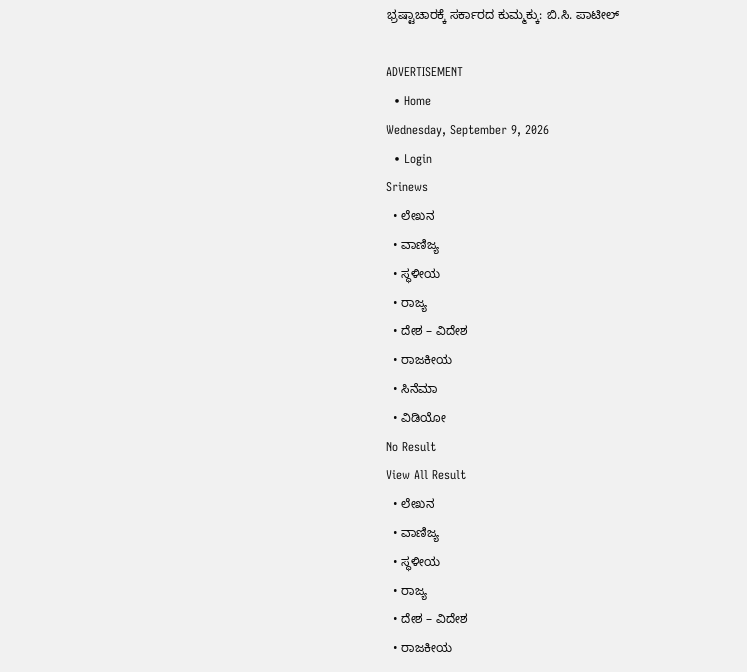ಭ್ರಷ್ಟಾಚಾರಕ್ಕೆ ಸರ್ಕಾರದ ಕುಮ್ಮಕ್ಕು: ಬಿ.ಸಿ. ಪಾಟೀಲ್

ADVERTISEMENT
  • Home
Wednesday, September 9, 2026
  • Login
Srinews
  • ಲೇಖನ
  • ವಾಣಿಜ್ಯ
  • ಸ್ಥಳೀಯ
  • ರಾಜ್ಯ
  • ದೇಶ – ವಿದೇಶ
  • ರಾಜಕೀಯ
  • ಸಿನೆಮಾ
  • ವಿಡಿಯೋ
No Result
View All Result
  • ಲೇಖನ
  • ವಾಣಿಜ್ಯ
  • ಸ್ಥಳೀಯ
  • ರಾಜ್ಯ
  • ದೇಶ – ವಿದೇಶ
  • ರಾಜಕೀಯ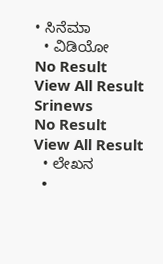• ಸಿನೆಮಾ
  • ವಿಡಿಯೋ
No Result
View All Result
Srinews
No Result
View All Result
  • ಲೇಖನ
  •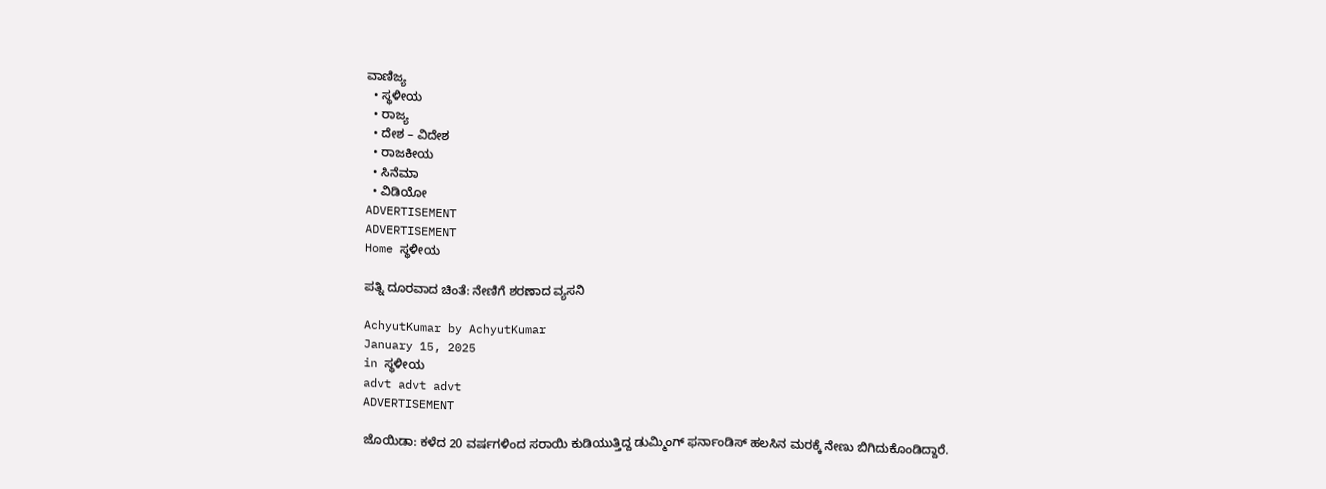ವಾಣಿಜ್ಯ
  • ಸ್ಥಳೀಯ
  • ರಾಜ್ಯ
  • ದೇಶ – ವಿದೇಶ
  • ರಾಜಕೀಯ
  • ಸಿನೆಮಾ
  • ವಿಡಿಯೋ
ADVERTISEMENT
ADVERTISEMENT
Home ಸ್ಥಳೀಯ

ಪತ್ನಿ ದೂರವಾದ ಚಿಂತೆ: ನೇಣಿಗೆ ಶರಣಾದ ವ್ಯಸನಿ

AchyutKumar by AchyutKumar
January 15, 2025
in ಸ್ಥಳೀಯ
advt advt advt
ADVERTISEMENT

ಜೊಯಿಡಾ: ಕಳೆದ 20 ವರ್ಷಗಳಿಂದ ಸರಾಯಿ ಕುಡಿಯುತ್ತಿದ್ದ ಡುಮ್ಮಿಂಗ್ ಫರ್ನಾಂಡಿಸ್ ಹಲಸಿನ ಮರಕ್ಕೆ ನೇಣು ಬಿಗಿದುಕೊಂಡಿದ್ದಾರೆ.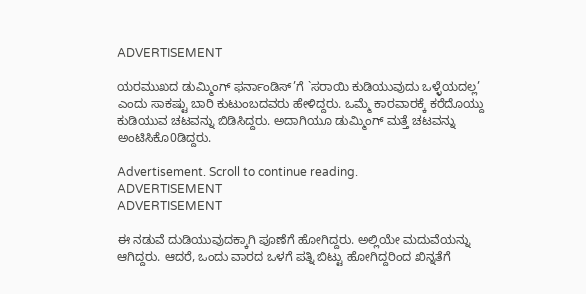ADVERTISEMENT

ಯರಮುಖದ ಡುಮ್ಮಿಂಗ್ ಫರ್ನಾಂಡಿಸ್’ಗೆ `ಸರಾಯಿ ಕುಡಿಯುವುದು ಒಳ್ಳೆಯದಲ್ಲ’ ಎಂದು ಸಾಕಷ್ಟು ಬಾರಿ ಕುಟುಂಬದವರು ಹೇಳಿದ್ದರು. ಒಮ್ಮೆ ಕಾರವಾರಕ್ಕೆ ಕರೆದೊಯ್ದು ಕುಡಿಯುವ ಚಟವನ್ನು ಬಿಡಿಸಿದ್ದರು. ಅದಾಗಿಯೂ ಡುಮ್ಮಿಂಗ್ ಮತ್ತೆ ಚಟವನ್ನು ಅಂಟಿಸಿಕೊ0ಡಿದ್ದರು.

Advertisement. Scroll to continue reading.
ADVERTISEMENT
ADVERTISEMENT

ಈ ನಡುವೆ ದುಡಿಯುವುದಕ್ಕಾಗಿ ಪೂಣೆಗೆ ಹೋಗಿದ್ದರು. ಅಲ್ಲಿಯೇ ಮದುವೆಯನ್ನು ಆಗಿದ್ದರು. ಆದರೆ, ಒಂದು ವಾರದ ಒಳಗೆ ಪತ್ನಿ ಬಿಟ್ಟು ಹೋಗಿದ್ದರಿಂದ ಖಿನ್ನತೆಗೆ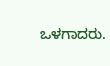ಒಳಗಾದರು.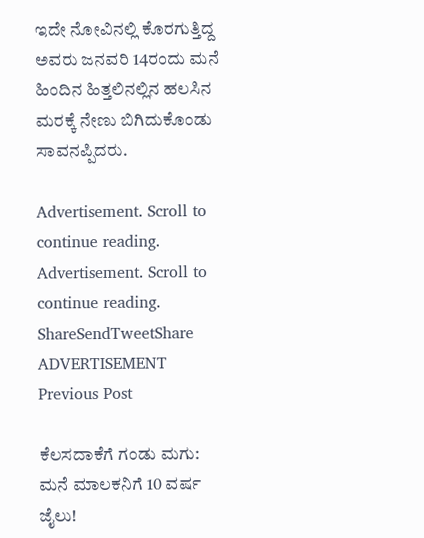ಇದೇ ನೋವಿನಲ್ಲಿ ಕೊರಗುತ್ತಿದ್ದ ಅವರು ಜನವರಿ 14ರಂದು ಮನೆ ಹಿಂದಿನ ಹಿತ್ತಲಿನಲ್ಲಿನ ಹಲಸಿನ ಮರಕ್ಕೆ ನೇಣು ಬಿಗಿದುಕೊಂಡು ಸಾವನಪ್ಪಿದರು.

Advertisement. Scroll to continue reading.
Advertisement. Scroll to continue reading.
ShareSendTweetShare
ADVERTISEMENT
Previous Post

ಕೆಲಸದಾಕೆಗೆ ಗಂಡು ಮಗು: ಮನೆ ಮಾಲಕನಿಗೆ 10 ವರ್ಷ ಜೈಲು!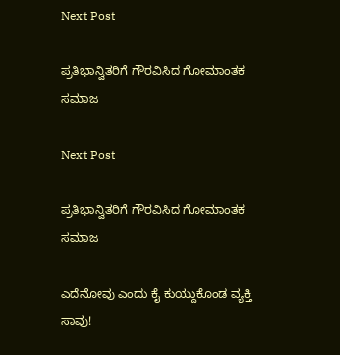Next Post

ಪ್ರತಿಭಾನ್ವಿತರಿಗೆ ಗೌರವಿಸಿದ ಗೋಮಾಂತಕ ಸಮಾಜ

Next Post

ಪ್ರತಿಭಾನ್ವಿತರಿಗೆ ಗೌರವಿಸಿದ ಗೋಮಾಂತಕ ಸಮಾಜ

ಎದೆನೋವು ಎಂದು ಕೈ ಕುಯ್ದುಕೊಂಡ ವ್ಯಕ್ತಿ ಸಾವು!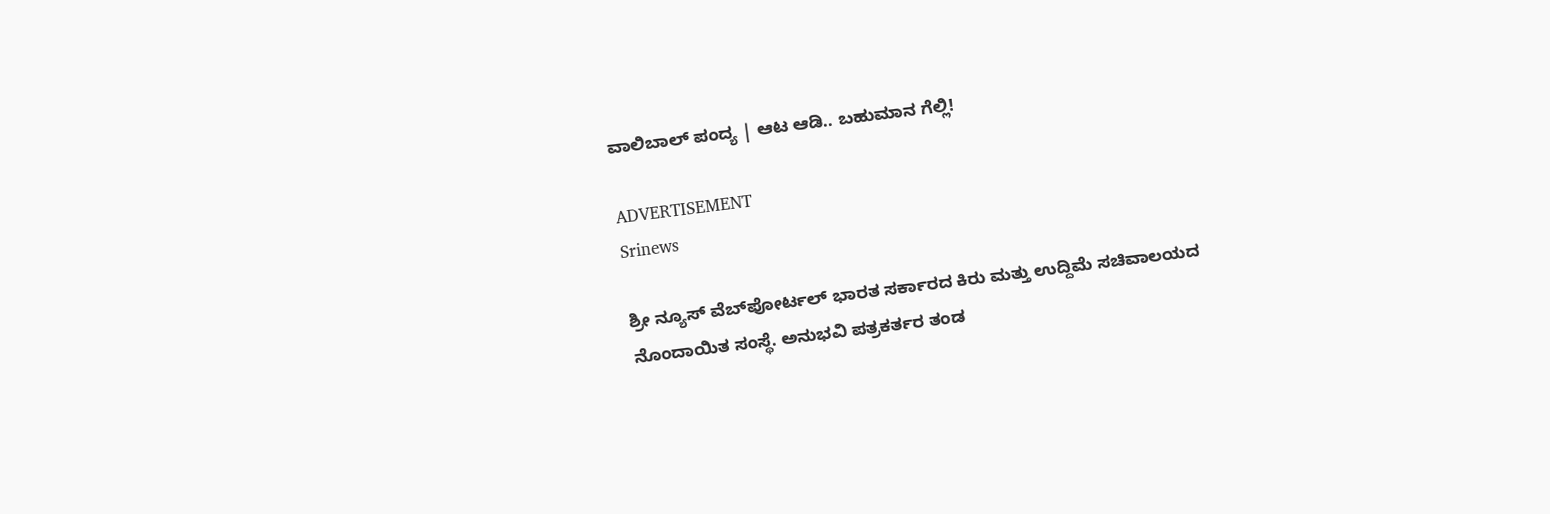ವಾಲಿಬಾಲ್ ಪಂದ್ಯ | ಆಟ ಆಡಿ.. ಬಹುಮಾನ ಗೆಲ್ಲಿ!

ADVERTISEMENT
Srinews

ಶ್ರೀ ನ್ಯೂಸ್ ವೆಬ್‌ಪೋರ್ಟಲ್ ಭಾರತ ಸರ್ಕಾರದ ಕಿರು ಮತ್ತು ಉದ್ದಿಮೆ ಸಚಿವಾಲಯದ ನೊಂದಾಯಿತ ಸಂಸ್ಥೆ. ಅನುಭವಿ ಪತ್ರಕರ್ತರ ತಂಡ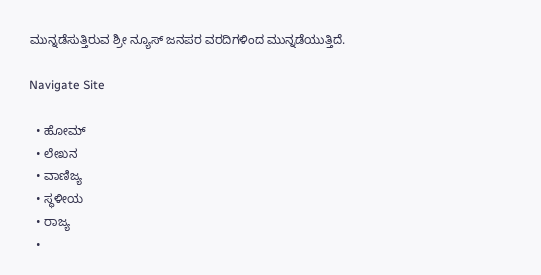ಮುನ್ನಡೆಸುತ್ತಿರುವ ಶ್ರೀ ನ್ಯೂಸ್ ಜನಪರ ವರದಿಗಳಿಂದ ಮುನ್ನಡೆಯುತ್ತಿದೆ.

Navigate Site

  • ಹೋಮ್
  • ಲೇಖನ
  • ವಾಣಿಜ್ಯ
  • ಸ್ಥಳೀಯ
  • ರಾಜ್ಯ
  •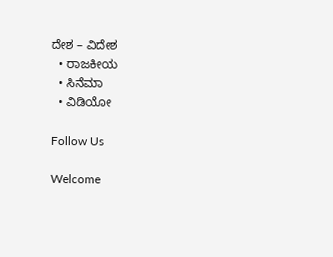ದೇಶ – ವಿದೇಶ
  • ರಾಜಕೀಯ
  • ಸಿನೆಮಾ
  • ವಿಡಿಯೋ

Follow Us

Welcome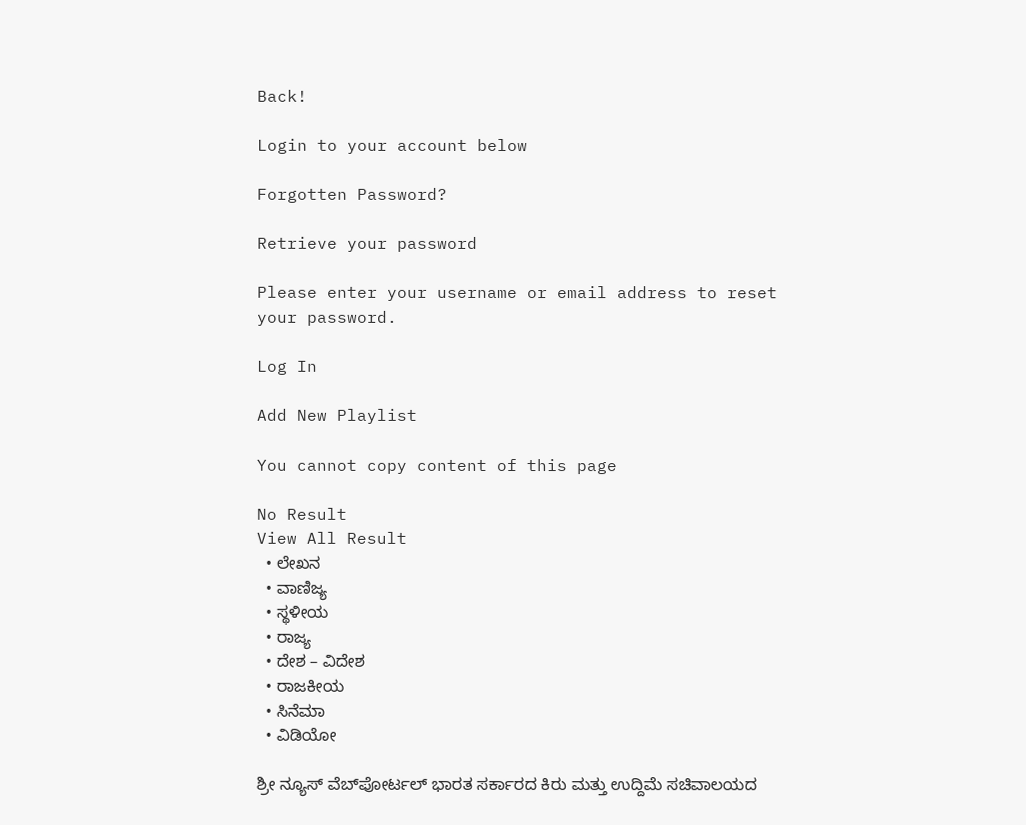Back!

Login to your account below

Forgotten Password?

Retrieve your password

Please enter your username or email address to reset your password.

Log In

Add New Playlist

You cannot copy content of this page

No Result
View All Result
  • ಲೇಖನ
  • ವಾಣಿಜ್ಯ
  • ಸ್ಥಳೀಯ
  • ರಾಜ್ಯ
  • ದೇಶ – ವಿದೇಶ
  • ರಾಜಕೀಯ
  • ಸಿನೆಮಾ
  • ವಿಡಿಯೋ

ಶ್ರೀ ನ್ಯೂಸ್ ವೆಬ್‌ಪೋರ್ಟಲ್ ಭಾರತ ಸರ್ಕಾರದ ಕಿರು ಮತ್ತು ಉದ್ದಿಮೆ ಸಚಿವಾಲಯದ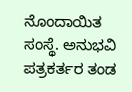ನೊಂದಾಯಿತ ಸಂಸ್ಥೆ. ಅನುಭವಿ ಪತ್ರಕರ್ತರ ತಂಡ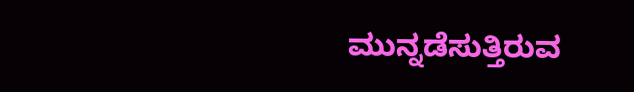ಮುನ್ನಡೆಸುತ್ತಿರುವ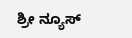ಶ್ರೀ ನ್ಯೂಸ್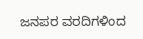ಜನಪರ ವರದಿಗಳಿಂದ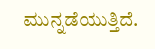ಮುನ್ನಡೆಯುತ್ತಿದೆ.